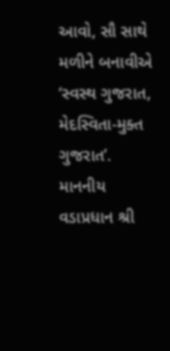આવો, સૌ સાથે મળીને બનાવીએ ‘સ્વસ્થ ગુજરાત, મેદસ્વિતા-મુક્ત ગુજરાત’.
માનનીય વડાપ્રધાન શ્રી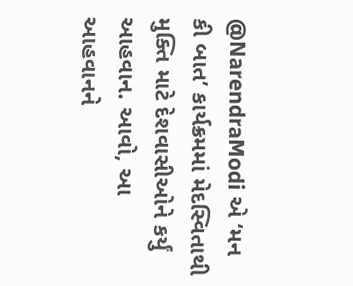@NarendraModi એ ‘મન કી બાત’ કાર્યક્રમમાં મેદસ્વિતાથી મુક્તિ માટે દેશવાસીઓને કર્યું આહવાન. આવો, આ આહવાનને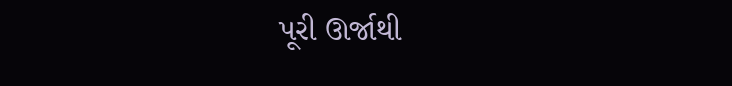પૂરી ઊર્જાથી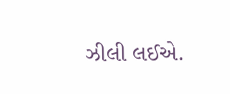ઝીલી લઈએ.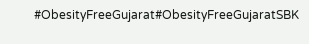#ObesityFreeGujarat#ObesityFreeGujaratSBK